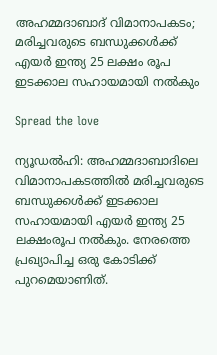അഹമ്മദാബാദ് വിമാനാപകടം; മരിച്ചവരുടെ ബന്ധുക്കള്‍ക്ക് എയര്‍ ഇന്ത്യ 25 ലക്ഷം രൂപ ഇടക്കാല സഹായമായി നല്‍കും

Spread the love

ന്യൂഡൽഹി: അഹമ്മദാബാദിലെ വിമാനാപകടത്തില്‍ മരിച്ചവരുടെ ബന്ധുക്കള്‍ക്ക് ഇടക്കാല സഹായമായി എയർ ഇന്ത്യ 25 ലക്ഷംരൂപ നല്‍കും. നേരത്തെ പ്രഖ്യാപിച്ച ഒരു കോടിക്ക് പുറമെയാണിത്.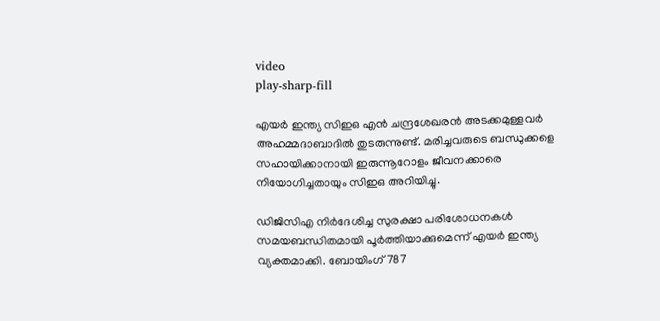video
play-sharp-fill

എയർ ഇന്ത്യ സിഇഒ എൻ ചന്ദ്രശേഖരൻ അടക്കമുള്ളവർ അഹമ്മദാബാദില്‍ തുടരുന്നുണ്ട്. മരിച്ചവരുടെ ബന്ധുക്കളെ സഹായിക്കാനായി ഇരുന്നൂറോളം ജീവനക്കാരെ നിയോഗിച്ചതായും സിഇഒ അറിയിച്ചു.

ഡിജിസിഎ നിർദേശിച്ച സുരക്ഷാ പരിശോധനകള്‍ സമയബന്ധിതമായി പൂർത്തിയാക്കുമെന്ന് എയർ ഇന്ത്യ വ്യക്തമാക്കി. ബോയിംഗ് 787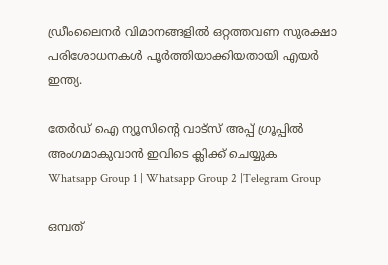ഡ്രീംലൈനർ വിമാനങ്ങളില്‍ ഒറ്റത്തവണ സുരക്ഷാ പരിശോധനകള്‍ പൂർത്തിയാക്കിയതായി എയർ ഇന്ത്യ.

തേർഡ് ഐ ന്യൂസിന്റെ വാട്സ് അപ്പ് ഗ്രൂപ്പിൽ അംഗമാകുവാൻ ഇവിടെ ക്ലിക്ക് ചെയ്യുക
Whatsapp Group 1 | Whatsapp Group 2 |Telegram Group

ഒമ്പത്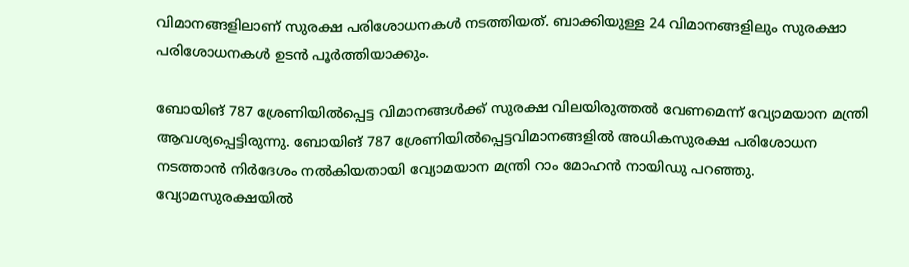വിമാനങ്ങളിലാണ് സുരക്ഷ പരിശോധനകള്‍ നടത്തിയത്. ബാക്കിയുള്ള 24 വിമാനങ്ങളിലും സുരക്ഷാ പരിശോധനകള്‍ ഉടൻ പൂർത്തിയാക്കും.

ബോയിങ് 787 ശ്രേണിയില്‍പ്പെട്ട വിമാനങ്ങള്‍ക്ക് സുരക്ഷ വിലയിരുത്തല്‍ വേണമെന്ന് വ്യോമയാന മന്ത്രി ആവശ്യപ്പെട്ടിരുന്നു. ബോയിങ് 787 ശ്രേണിയില്‍പ്പെട്ടവിമാനങ്ങളില്‍ അധികസുരക്ഷ പരിശോധന നടത്താൻ നിർദേശം നല്‍കിയതായി വ്യോമയാന മന്ത്രി റാം മോഹൻ നായിഡു പറഞ്ഞു. വ്യോമസുരക്ഷയില്‍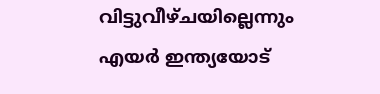വിട്ടുവീഴ്ചയില്ലെന്നും എയർ ഇന്ത്യയോട്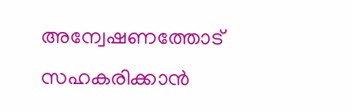അന്വേഷണത്തോട് സഹകരിക്കാൻ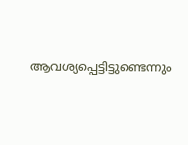ആവശ്യപ്പെട്ടിട്ടുണ്ടെന്നും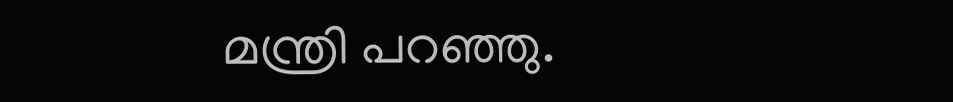മന്ത്രി പറഞ്ഞു.